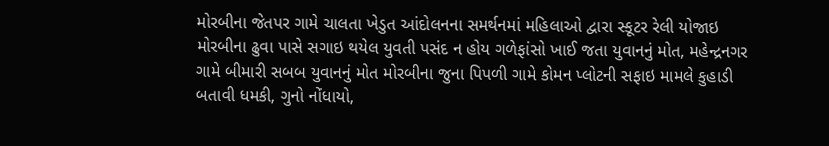મોરબીના જેતપર ગામે ચાલતા ખેડુત આંદોલનના સમર્થનમાં મહિલાઓ દ્વારા સ્કૂટર રેલી યોજાઇ મોરબીના ઢુવા પાસે સગાઇ થયેલ યુવતી પસંદ ન હોય ગળેફાંસો ખાઈ જતા યુવાનનું મોત, મહેન્દ્રનગર ગામે બીમારી સબબ યુવાનનું મોત મોરબીના જુના પિપળી ગામે કોમન પ્લોટની સફાઇ મામલે કુહાડી બતાવી ધમકી, ગુનો નોંધાયો,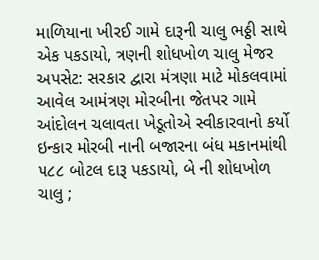માળિયાના ખીરઈ ગામે દારૂની ચાલુ ભઠ્ઠી સાથે એક પકડાયો, ત્રણની શોધખોળ ચાલુ મેજર અપસેટ: સરકાર દ્વારા મંત્રણા માટે મોકલવામાં આવેલ આમંત્રણ મોરબીના જેતપર ગામે આંદોલન ચલાવતા ખેડૂતોએ સ્વીકારવાનો કર્યો ઇન્કાર મોરબી નાની બજારના બંધ મકાનમાંથી ૫૮૮ બોટલ દારૂ પકડાયો, બે ની શોધખોળ ચાલુ ;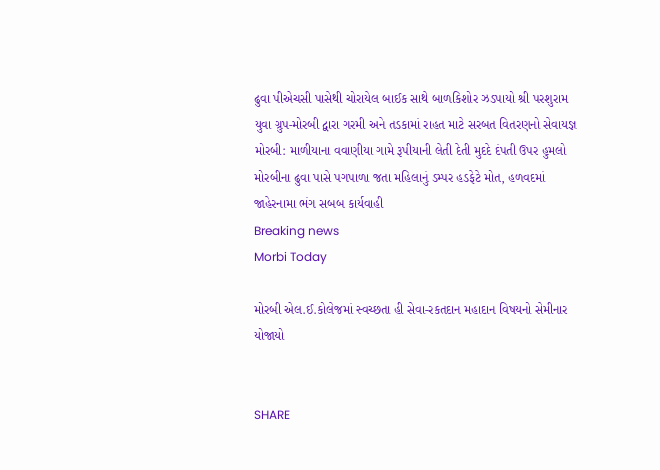ઢુવા પીએચસી પાસેથી ચોરાયેલ બાઈક સાથે બાળકિશોર ઝડપાયો શ્રી પરશુરામ યુવા ગ્રુપ-મોરબી દ્વારા ગરમી અને તડકામાં રાહત માટે સરબત વિતરણનો સેવાયજ્ઞ મોરબી: માળીયાના વવાણીયા ગામે રૂપીયાની લેતી દેતી મુદદે દંપતી ઉપર હુમલો મોરબીના ઢુવા પાસે પગપાળા જતા મહિલાનું ડમ્પર હડફેટે મોત, હળવદમાં જાહેરનામા ભંગ સબબ કાર્યવાહી
Breaking news
Morbi Today

મોરબી એલ.ઈ.કોલેજમાં સ્વચ્છતા હી સેવા-રકતદાન મહાદાન વિષયનો સેમીનાર યોજાયો


SHARE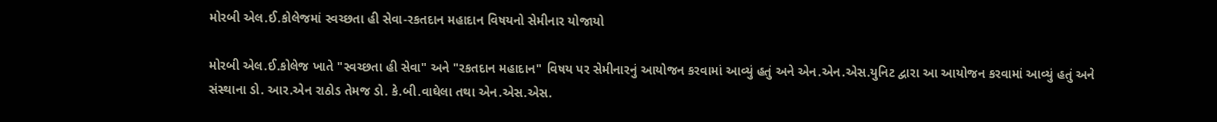મોરબી એલ.ઈ.કોલેજમાં સ્વચ્છતા હી સેવા-રકતદાન મહાદાન વિષયનો સેમીનાર યોજાયો

મોરબી એલ.ઈ.કોલેજ ખાતે "સ્વચ્છતા હી સેવા" અને "રકતદાન મહાદાન" વિષય પર સેમીનારનું આયોજન કરવામાં આવ્યું હતું અને એન.એન.એસ.યુનિટ દ્વારા આ આયોજન કરવામાં આવ્યું હતું અને સંસ્થાના ડો. આર.એન રાઠોડ તેમજ ડો. કે.બી.વાઘેલા તથા એન.એસ.એસ.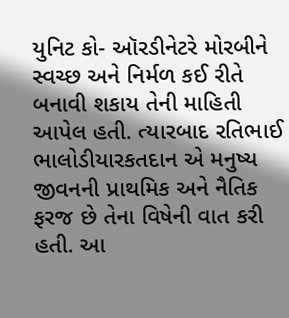યુનિટ કો- ઑરડીનેટરે મોરબીને સ્વચ્છ અને નિર્મળ કઈ રીતે બનાવી શકાય તેની માહિતી આપેલ હતી. ત્યારબાદ રતિભાઈ ભાલોડીયારકતદાન એ મનુષ્ય જીવનની પ્રાથમિક અને નૈતિક ફરજ છે તેના વિષેની વાત કરી હતી. આ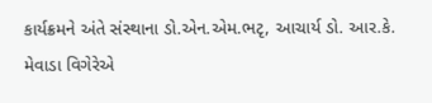કાર્યક્રમને અંતે સંસ્થાના ડો.એન.એમ.ભટૃ, આચાર્ય ડો. આર.કે. મેવાડા વિગેરેએ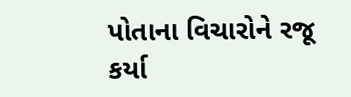પોતાના વિચારોને રજૂ કર્યા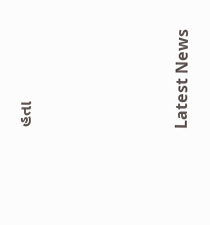હતા






Latest News